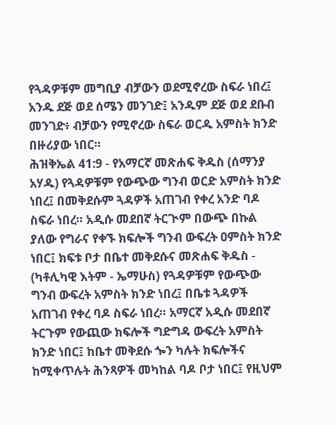የጓዳዎቹም መግቢያ ብቻውን ወደሚኖረው ስፍራ ነበረ፤ አንዱ ደጅ ወደ ሰሜን መንገድ፤ አንዱም ደጅ ወደ ደቡብ መንገድ፥ ብቻውን የሚኖረው ስፍራ ወርዱ አምስት ክንድ በዙሪያው ነበር።
ሕዝቅኤል 41:9 - የአማርኛ መጽሐፍ ቅዱስ (ሰማንያ አሃዱ) የጓዳዎቹም የውጭው ግንብ ወርድ አምስት ክንድ ነበረ፤ በመቅደሱም ጓዳዎች አጠገብ የቀረ አንድ ባዶ ስፍራ ነበረ። አዲሱ መደበኛ ትርጒም በውጭ በኩል ያለው የግራና የቀኙ ክፍሎች ግንብ ውፍረት ዐምስት ክንድ ነበር፤ ክፍቱ ቦታ በቤተ መቅደሱና መጽሐፍ ቅዱስ - (ካቶሊካዊ እትም - ኤማሁስ) የጓዳዎቹም የውጭው ግንብ ውፍረት አምስት ክንድ ነበረ፤ በቤቱ ጓዳዎች አጠገብ የቀረ ባዶ ስፍራ ነበረ። አማርኛ አዲሱ መደበኛ ትርጉም የውጪው ክፍሎች ግድግዳ ውፍረት አምስት ክንድ ነበር፤ ከቤተ መቅደሱ ጐን ካሉት ክፍሎችና ከሚቀጥሉት ሕንጻዎች መካከል ባዶ ቦታ ነበር፤ የዚህም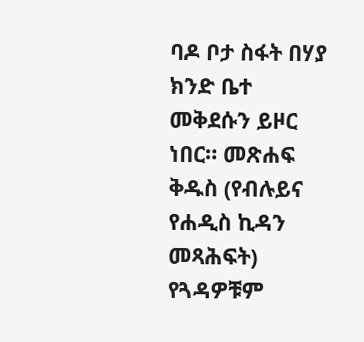ባዶ ቦታ ስፋት በሃያ ክንድ ቤተ መቅደሱን ይዞር ነበር። መጽሐፍ ቅዱስ (የብሉይና የሐዲስ ኪዳን መጻሕፍት) የጓዳዎቹም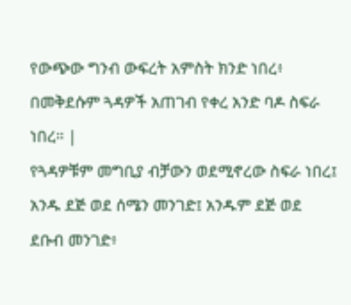የውጭው ግንብ ውፍረት አምስት ክንድ ነበረ፥ በመቅደሱም ጓዳዎች አጠገብ የቀረ አንድ ባዶ ስፍራ ነበረ። |
የጓዳዎቹም መግቢያ ብቻውን ወደሚኖረው ስፍራ ነበረ፤ አንዱ ደጅ ወደ ሰሜን መንገድ፤ አንዱም ደጅ ወደ ደቡብ መንገድ፥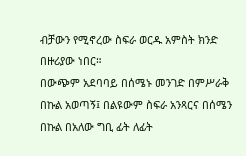ብቻውን የሚኖረው ስፍራ ወርዱ አምስት ክንድ በዙሪያው ነበር።
በውጭም አደባባይ በሰሜኑ መንገድ በምሥራቅ በኩል አወጣኝ፤ በልዩውም ስፍራ አንጻርና በሰሜን በኩል በአለው ግቢ ፊት ለፊት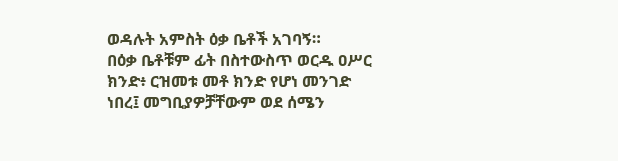ወዳሉት አምስት ዕቃ ቤቶች አገባኝ።
በዕቃ ቤቶቹም ፊት በስተውስጥ ወርዱ ዐሥር ክንድ፥ ርዝመቱ መቶ ክንድ የሆነ መንገድ ነበረ፤ መግቢያዎቻቸውም ወደ ሰሜን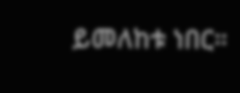ይመለከቱ ነበር።